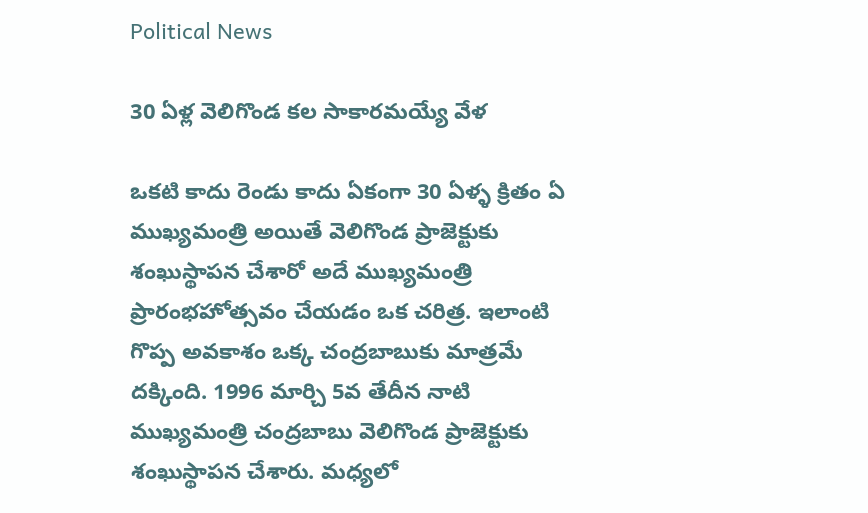Political News

30 ఏళ్ల వెలిగొండ కల సాకారమయ్యే వేళ

ఒకటి కాదు రెండు కాదు ఏకంగా 30 ఏళ్ళ క్రితం ఏ ముఖ్యమంత్రి అయితే వెలిగొండ ప్రాజెక్టుకు శంఖుస్థాపన చేశారో అదే ముఖ్యమంత్రి ప్రారంభహోత్సవం చేయడం ఒక చరిత్ర. ఇలాంటి గొప్ప అవకాశం ఒక్క చంద్రబాబుకు మాత్రమే దక్కింది. 1996 మార్చి 5వ తేదీన నాటి ముఖ్యమంత్రి చంద్రబాబు వెలిగొండ ప్రాజెక్టుకు శంఖుస్థాపన చేశారు. మధ్యలో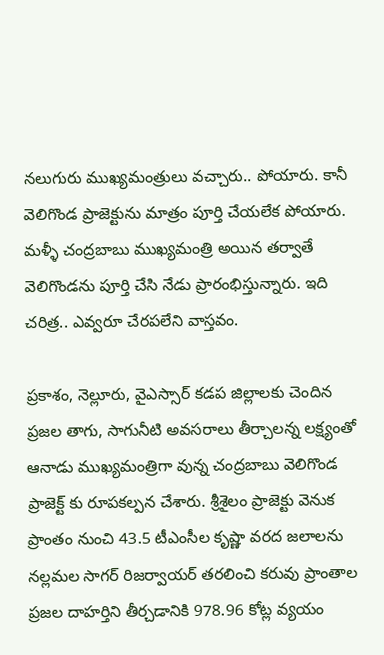నలుగురు ముఖ్యమంత్రులు వచ్చారు.. పోయారు. కానీ వెలిగొండ ప్రాజెక్టును మాత్రం పూర్తి చేయలేక పోయారు. మళ్ళీ చంద్రబాబు ముఖ్యమంత్రి అయిన తర్వాతే వెలిగొండను పూర్తి చేసి నేడు ప్రారంభిస్తున్నారు. ఇది చరిత్ర.. ఎవ్వరూ చేరపలేని వాస్తవం.

ప్రకాశం, నెల్లూరు, వైఎస్సార్ కడప జిల్లాలకు చెందిన ప్రజల తాగు, సాగునీటి అవసరాలు తీర్చాలన్న లక్ష్యంతో ఆనాడు ముఖ్యమంత్రిగా వున్న చంద్రబాబు వెలిగొండ ప్రాజెక్ట్ కు రూపకల్పన చేశారు. శ్రీశైలం ప్రాజెక్టు వెనుక ప్రాంతం నుంచి 43.5 టీఎంసీల కృష్ణా వరద జలాలను నల్లమల సాగర్ రిజర్వాయర్ తరలించి కరువు ప్రాంతాల ప్రజల దాహర్తిని తీర్చడానికి 978.96 కోట్ల వ్యయం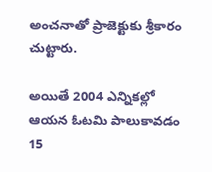అంచనాతో ప్రాజెక్టుకు శ్రీకారం చుట్టారు.

అయితే 2004 ఎన్నికల్లో ఆయన ఓటమి పాలుకావడం 15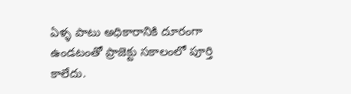ఏళ్ళ పాటు అధికారానికి దూరంగా ఉండటంతో ప్రాజెక్టు సకాలంలో పూర్తి కాలేదు.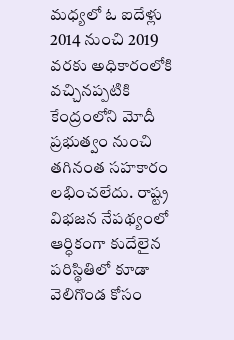మధ్యలో ఓ ఐదేళ్లు 2014 నుంచి 2019 వరకు అధికారంలోకి వచ్చినప్పటికి కేంద్రంలోని మోదీ ప్రభుత్వం నుంచి తగినంత సహకారం లభించలేదు. రాష్ట్ర విభజన నేపథ్యంలో ఆర్ధికంగా కుదేలైన పరిస్థితిలో కూడా వెలిగొండ కోసం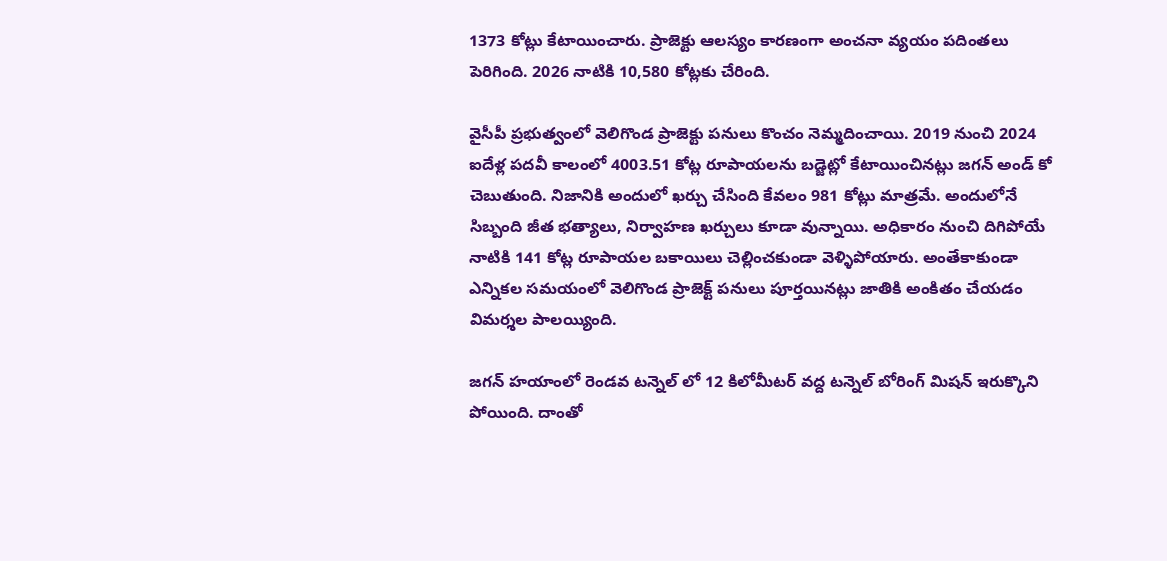1373 కోట్లు కేటాయించారు. ప్రాజెక్టు ఆలస్యం కారణంగా అంచనా వ్యయం పదింతలు పెరిగింది. 2026 నాటికి 10,580 కోట్లకు చేరింది.

వైసీపీ ప్రభుత్వంలో వెలిగొండ ప్రాజెక్టు పనులు కొంచం నెమ్మదించాయి. 2019 నుంచి 2024 ఐదేళ్ల పదవీ కాలంలో 4003.51 కోట్ల రూపాయలను బడ్జెట్లో కేటాయించినట్లు జగన్ అండ్ కో చెబుతుంది. నిజానికి అందులో ఖర్చు చేసింది కేవలం 981 కోట్లు మాత్రమే. అందులోనే సిబ్బంది జీత భత్యాలు, నిర్వాహణ ఖర్చులు కూడా వున్నాయి. అధికారం నుంచి దిగిపోయే నాటికి 141 కోట్ల రూపాయల బకాయిలు చెల్లించకుండా వెళ్ళిపోయారు. అంతేకాకుండా ఎన్నికల సమయంలో వెలిగొండ ప్రాజెక్ట్ పనులు పూర్తయినట్లు జాతికి అంకితం చేయడం విమర్శల పాలయ్యింది.

జగన్ హయాంలో రెండవ టన్నెల్ లో 12 కిలోమీటర్ వద్ద టన్నెల్ బోరింగ్ మిషన్ ఇరుక్కొని పోయింది. దాంతో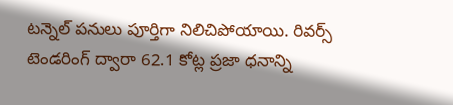టన్నెల్ పనులు పూర్తిగా నిలిచిపోయాయి. రివర్స్ టెండరింగ్ ద్వారా 62.1 కోట్ల ప్రజా ధనాన్ని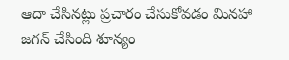ఆదా చేసినట్లు ప్రచారం చేసుకోవడం మినహా జగన్ చేసింది శూన్యం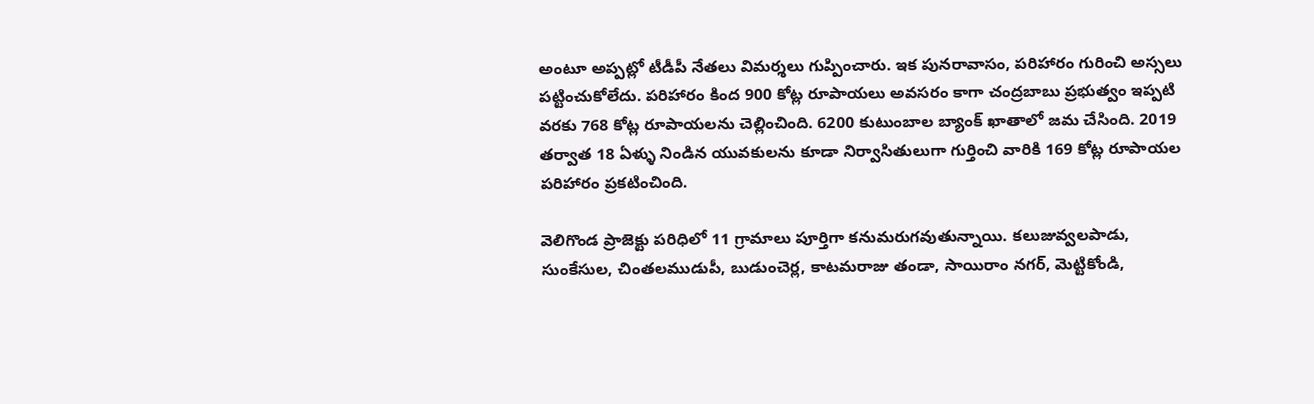అంటూ అప్పట్లో టీడీపీ నేతలు విమర్శలు గుప్పించారు. ఇక పునరావాసం, పరిహారం గురించి అస్సలు పట్టించుకోలేదు. పరిహారం కింద 900 కోట్ల రూపాయలు అవసరం కాగా చంద్రబాబు ప్రభుత్వం ఇప్పటి వరకు 768 కోట్ల రూపాయలను చెల్లించింది. 6200 కుటుంబాల బ్యాంక్ ఖాతాలో జమ చేసింది. 2019 తర్వాత 18 ఏళ్ళు నిండిన యువకులను కూడా నిర్వాసితులుగా గుర్తించి వారికి 169 కోట్ల రూపాయల పరిహారం ప్రకటించింది.

వెలిగొండ ప్రాజెక్టు పరిధిలో 11 గ్రామాలు పూర్తిగా కనుమరుగవుతున్నాయి. కలుజువ్వలపాడు, సుంకేసుల, చింతలముడుపీ, బుడుంచెర్ల, కాటమరాజు తండా, సాయిరాం నగర్, మెట్టికోండి,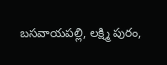బసవాయపల్లి, లక్ష్మి పురం,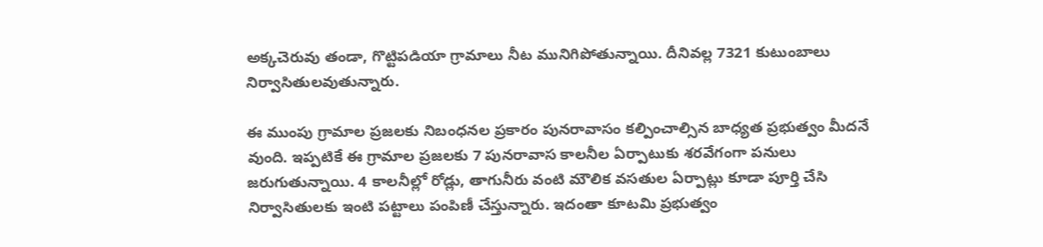అక్కచెరువు తండా, గొట్టిపడియా గ్రామాలు నీట మునిగిపోతున్నాయి. దీనివల్ల 7321 కుటుంబాలు నిర్వాసితులవుతున్నారు.

ఈ ముంపు గ్రామాల ప్రజలకు నిబంధనల ప్రకారం పునరావాసం కల్పించాల్సిన బాధ్యత ప్రభుత్వం మీదనే వుంది. ఇప్పటికే ఈ గ్రామాల ప్రజలకు 7 పునరావాస కాలనీల ఏర్పాటుకు శరవేగంగా పనులు జరుగుతున్నాయి. 4 కాలనీల్లో రోడ్లు, తాగునీరు వంటి మౌలిక వసతుల ఏర్పాట్లు కూడా పూర్తి చేసి నిర్వాసితులకు ఇంటి పట్టాలు పంపిణీ చేస్తున్నారు. ఇదంతా కూటమి ప్రభుత్వం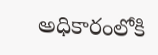అధికారంలోకి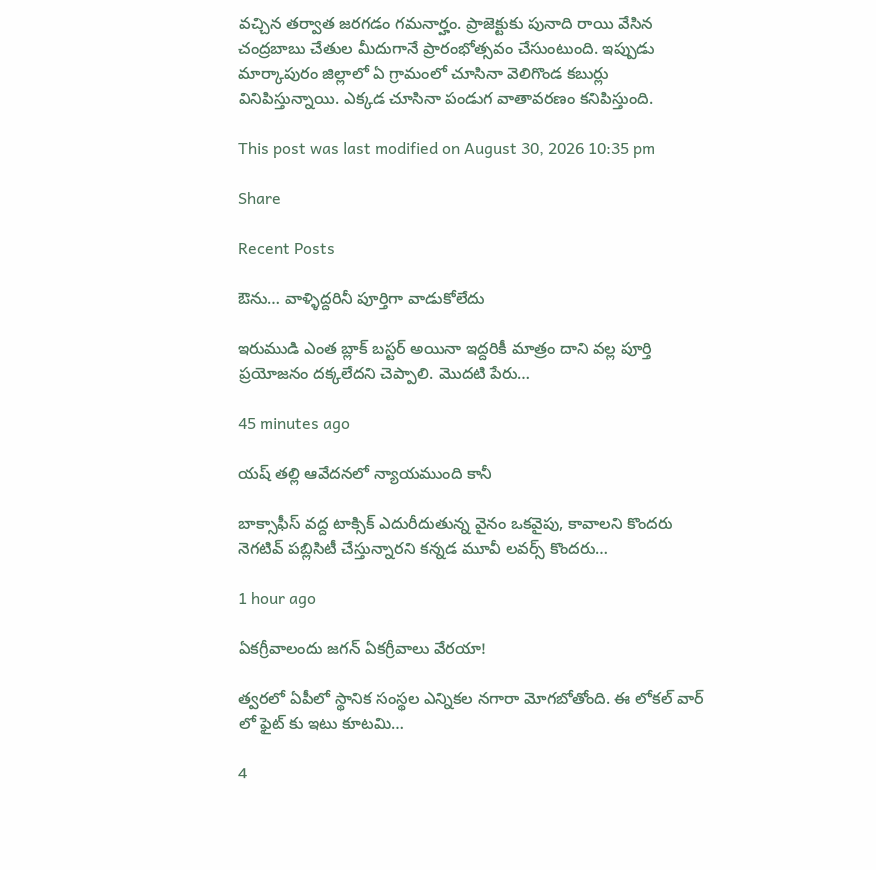వచ్చిన తర్వాత జరగడం గమనార్హం. ప్రాజెక్టుకు పునాది రాయి వేసిన చంద్రబాబు చేతుల మీదుగానే ప్రారంభోత్సవం చేసుంటుంది. ఇప్పుడు మార్కాపురం జిల్లాలో ఏ గ్రామంలో చూసినా వెలిగొండ కబుర్లు వినిపిస్తున్నాయి. ఎక్కడ చూసినా పండుగ వాతావరణం కనిపిస్తుంది.

This post was last modified on August 30, 2026 10:35 pm

Share

Recent Posts

ఔను… వాళ్ళిద్దరినీ పూర్తిగా వాడుకోలేదు

ఇరుముడి ఎంత బ్లాక్ బస్టర్ అయినా ఇద్దరికీ మాత్రం దాని వల్ల పూర్తి ప్రయోజనం దక్కలేదని చెప్పాలి. మొదటి పేరు…

45 minutes ago

యష్ తల్లి ఆవేదనలో న్యాయముంది కానీ

బాక్సాఫీస్ వద్ద టాక్సిక్ ఎదురీదుతున్న వైనం ఒకవైపు, కావాలని కొందరు నెగటివ్ పబ్లిసిటీ చేస్తున్నారని కన్నడ మూవీ లవర్స్ కొందరు…

1 hour ago

ఏకగ్రీవాలందు జగన్ ఏకగ్రీవాలు వేరయా!

త్వరలో ఏపీలో స్థానిక సంస్థల ఎన్నికల నగారా మోగబోతోంది. ఈ లోకల్ వార్ లో ఫైట్ కు ఇటు కూటమి…

4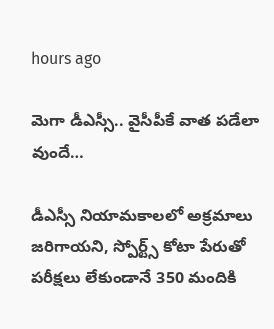hours ago

మెగా డీఎస్సీ.. వైసీపీకే వాత పడేలా వుందే…

డీఎస్సీ నియామకాలలో అక్రమాలు జరిగాయని, స్పోర్ట్స్ కోటా పేరుతో పరీక్షలు లేకుండానే 350 మందికి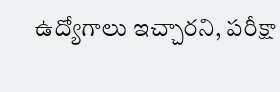ఉద్యోగాలు ఇచ్చారని, పరీక్షా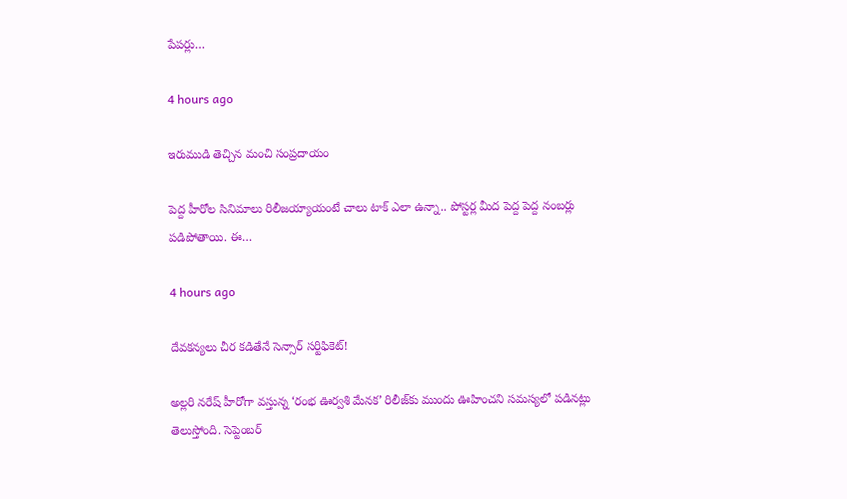పేపర్లు…

4 hours ago

ఇరుముడి తెచ్చిన మంచి సంప్రదాయం

పెద్ద హీరోల సినిమాలు రిలీజయ్యాయంటే చాలు టాక్ ఎలా ఉన్నా.. పోస్టర్ల మీద పెద్ద పెద్ద నంబర్లు పడిపోతాయి. ఈ…

4 hours ago

దేవకన్యలు చీర కడితేనే సెన్సార్ సర్టిఫికెట్!

అల్లరి నరేష్ హీరోగా వస్తున్న ‘రంభ ఊర్వశి మేనక’ రిలీజ్‌కు ముందు ఊహించని సమస్యలో పడినట్లు తెలుస్తోంది. సెప్టెంబర్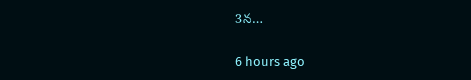3న…

6 hours ago